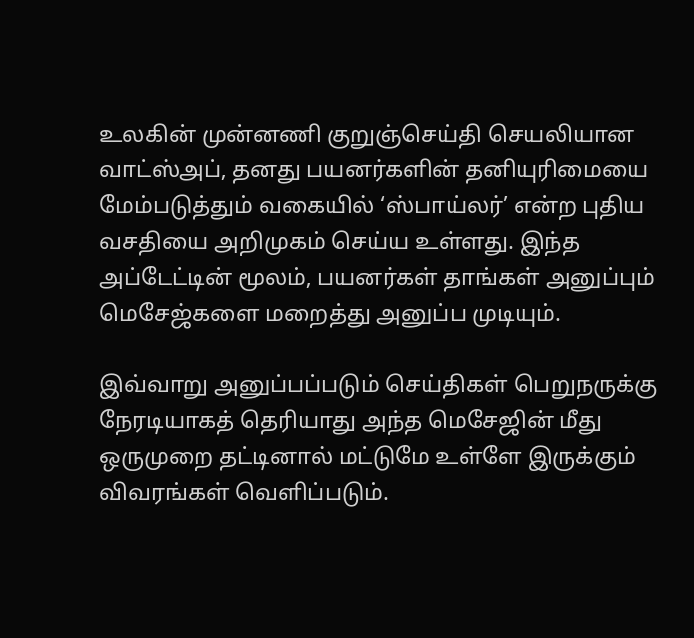உலகின் முன்னணி குறுஞ்செய்தி செயலியான வாட்ஸ்அப், தனது பயனர்களின் தனியுரிமையை மேம்படுத்தும் வகையில் ‘ஸ்பாய்லர்’ என்ற புதிய வசதியை அறிமுகம் செய்ய உள்ளது. இந்த அப்டேட்டின் மூலம், பயனர்கள் தாங்கள் அனுப்பும் மெசேஜ்களை மறைத்து அனுப்ப முடியும்.

இவ்வாறு அனுப்பப்படும் செய்திகள் பெறுநருக்கு நேரடியாகத் தெரியாது அந்த மெசேஜின் மீது ஒருமுறை தட்டினால் மட்டுமே உள்ளே இருக்கும் விவரங்கள் வெளிப்படும்.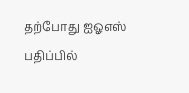தற்போது ஐஓஎஸ் பதிப்பில்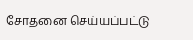சோதனை செய்யப்பட்டு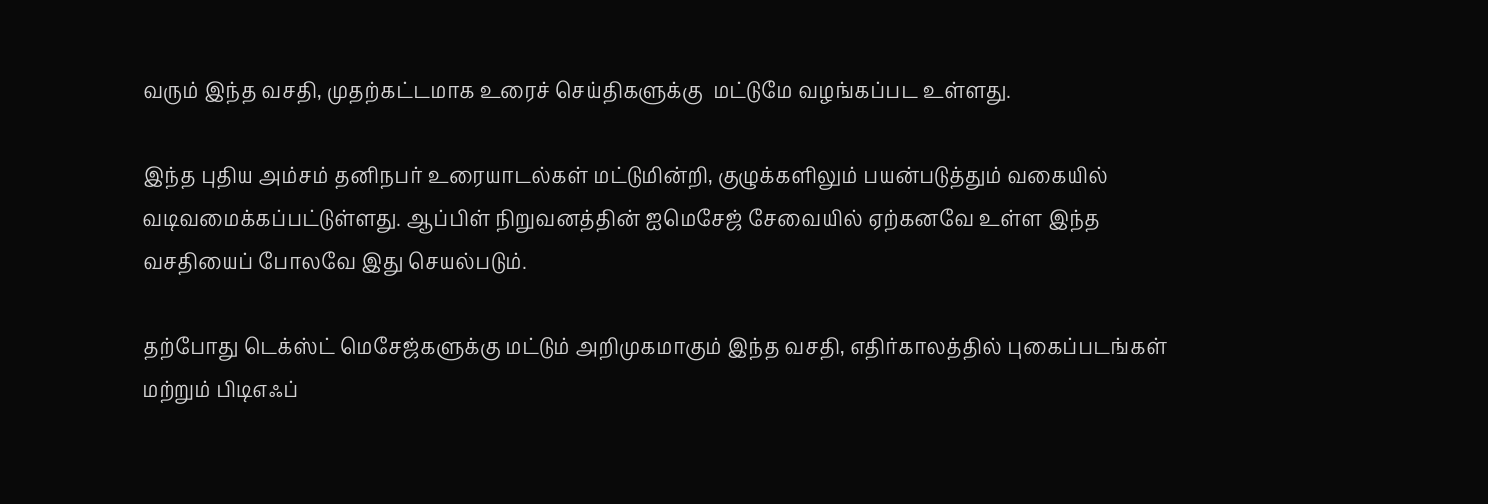வரும் இந்த வசதி, முதற்கட்டமாக உரைச் செய்திகளுக்கு  மட்டுமே வழங்கப்பட உள்ளது.

இந்த புதிய அம்சம் தனிநபர் உரையாடல்கள் மட்டுமின்றி, குழுக்களிலும் பயன்படுத்தும் வகையில் வடிவமைக்கப்பட்டுள்ளது. ஆப்பிள் நிறுவனத்தின் ஐமெசேஜ் சேவையில் ஏற்கனவே உள்ள இந்த வசதியைப் போலவே இது செயல்படும்.

தற்போது டெக்ஸ்ட் மெசேஜ்களுக்கு மட்டும் அறிமுகமாகும் இந்த வசதி, எதிர்காலத்தில் புகைப்படங்கள் மற்றும் பிடிஎஃப்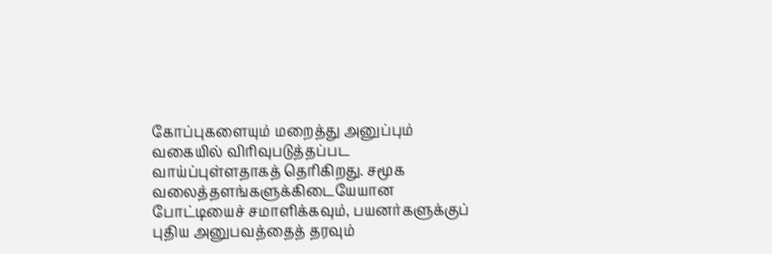கோப்புகளையும் மறைத்து அனுப்பும் வகையில் விரிவுபடுத்தப்பட வாய்ப்புள்ளதாகத் தெரிகிறது. சமூக வலைத்தளங்களுக்கிடையேயான போட்டியைச் சமாளிக்கவும், பயனர்களுக்குப் புதிய அனுபவத்தைத் தரவும்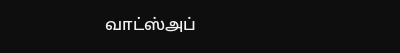வாட்ஸ்அப்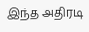இந்த அதிரடி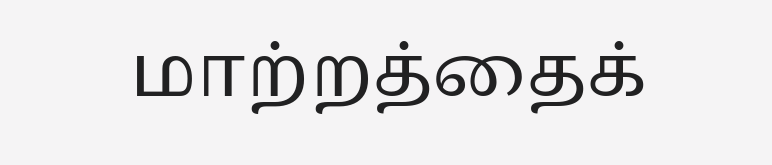மாற்றத்தைக்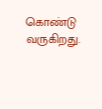கொண்டு வருகிறது.